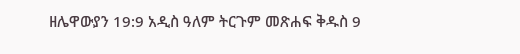ዘሌዋውያን 19:9 አዲስ ዓለም ትርጉም መጽሐፍ ቅዱስ 9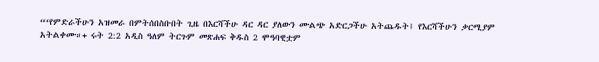“‘የምድራችሁን አዝመራ በምትሰበስቡበት ጊዜ በእርሻችሁ ዳር ዳር ያለውን ሙልጭ አድርጋችሁ አትጨዱት፤ የእርሻችሁን ቃርሚያም አትልቀሙ።+ ሩት 2:2 አዲስ ዓለም ትርጉም መጽሐፍ ቅዱስ 2 ሞዓባዊቷም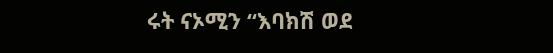ሩት ናኦሚን “እባክሽ ወደ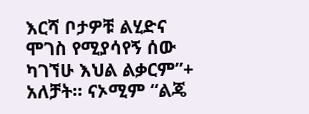እርሻ ቦታዎቹ ልሂድና ሞገስ የሚያሳየኝ ሰው ካገኘሁ እህል ልቃርም”+ አለቻት። ናኦሚም “ልጄ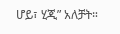ሆይ፣ ሂጂ” አለቻት።